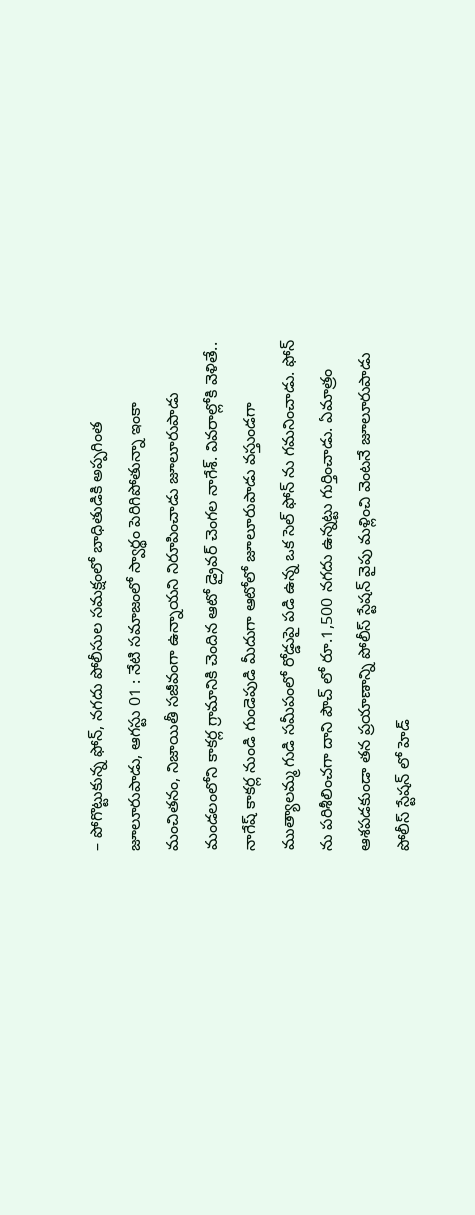– పోగొట్టుకున్న ఫోన్, నగదు పోలీసుల సమక్షంలో బాధితుడికి అప్పగింత
జూలూరుపాడు, ఆగస్టు 01 : నేటి సమాజంలో స్వార్థం పెరిగిపోతున్నా ఇంకా మంచితనం, నిజాయితీ సజీవంగా ఉన్నాయని నిరూపించాడు జూలూరుపాడు మండలంలోని కాకర్ల గ్రామానికి చెందిన ఆటో డ్రైవర్ చెంగల నాగేశ్. వివరాల్లోకి వెళితే.. నాగేష్ కాకర్ల నుండి గుండెపుడి మీదుగా ఆటోలో జూలూరుపాడు వస్తుండగా ముత్యాలమ్మ గుడి సమీపంలో రోడ్డుపై పడి ఉన్న ఒక సెల్ ఫోన్ ను గమనించాడు. ఫోన్ ను పరిశీలించగా దాని పౌచ్ లో రూ.1,500 నగదు ఉన్నట్టు గుర్తించాడు. ఏమాత్రం ఆశపడకుండా తన ప్రయాణాన్ని పోలీస్ స్టేషన్ వైపు మళ్లించి వెంటనే జూలూరుపాడు పోలీస్ స్టేషన్ లో హెడ్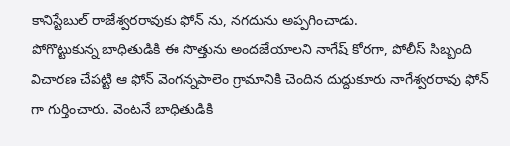కానిస్టేబుల్ రాజేశ్వరరావుకు ఫోన్ ను, నగదును అప్పగించాడు.
పోగొట్టుకున్న బాధితుడికి ఈ సొత్తును అందజేయాలని నాగేష్ కోరగా, పోలీస్ సిబ్బంది విచారణ చేపట్టి ఆ ఫోన్ వెంగన్నపాలెం గ్రామానికి చెందిన దుద్దుకూరు నాగేశ్వరరావు ఫోన్ గా గుర్తించారు. వెంటనే బాధితుడికి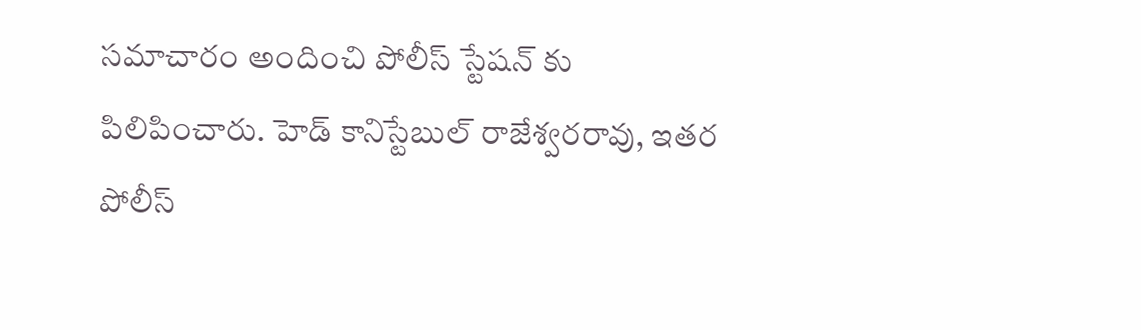సమాచారం అందించి పోలీస్ స్టేషన్ కు పిలిపించారు. హెడ్ కానిస్టేబుల్ రాజేశ్వరరావు, ఇతర పోలీస్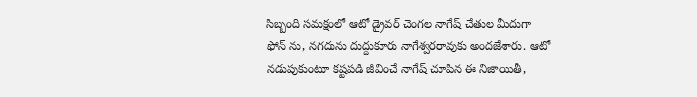సిబ్బంది సమక్షంలో ఆటో డ్రైవర్ చెంగల నాగేష్ చేతుల మీదుగా ఫోన్ ను, నగదును దుద్దుకూరు నాగేశ్వరరావుకు అందజేశారు. ఆటో నడుపుకుంటూ కష్టపడి జీవించే నాగేష్ చూపిన ఈ నిజాయితీ,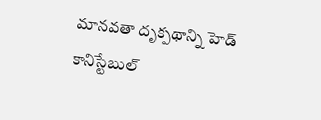మానవతా దృక్పథాన్ని హెడ్ కానిస్టేబుల్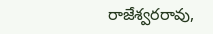రాజేశ్వరరావు,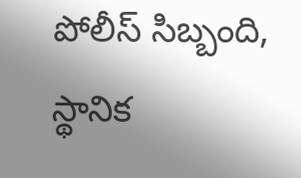పోలీస్ సిబ్బంది, స్థానిక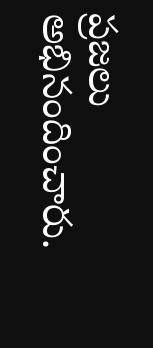ప్రజలు అభినందించారు.